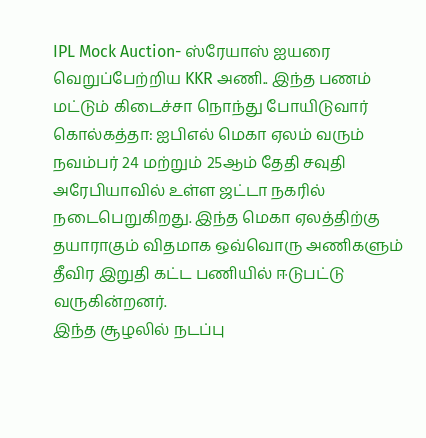IPL Mock Auction- ஸ்ரேயாஸ் ஐயரை வெறுப்பேற்றிய KKR அணி.. இந்த பணம் மட்டும் கிடைச்சா நொந்து போயிடுவார்
கொல்கத்தா: ஐபிஎல் மெகா ஏலம் வரும் நவம்பர் 24 மற்றும் 25ஆம் தேதி சவுதி அரேபியாவில் உள்ள ஜட்டா நகரில் நடைபெறுகிறது. இந்த மெகா ஏலத்திற்கு தயாராகும் விதமாக ஒவ்வொரு அணிகளும் தீவிர இறுதி கட்ட பணியில் ஈடுபட்டு வருகின்றனர்.
இந்த சூழலில் நடப்பு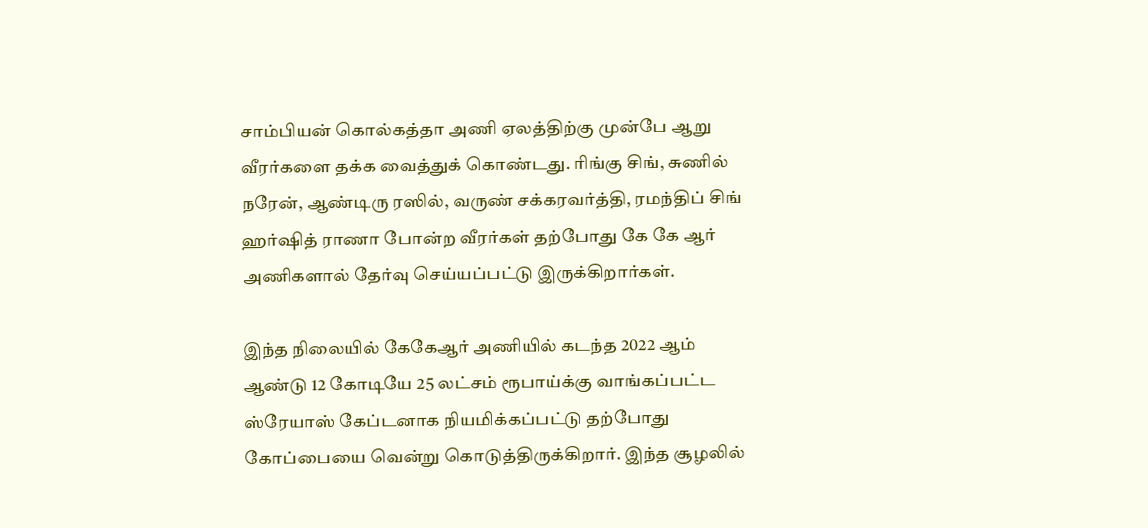சாம்பியன் கொல்கத்தா அணி ஏலத்திற்கு முன்பே ஆறு வீரர்களை தக்க வைத்துக் கொண்டது. ரிங்கு சிங், சுணில் நரேன், ஆண்டிரு ரஸில், வருண் சக்கரவர்த்தி, ரமந்திப் சிங் ஹர்ஷித் ராணா போன்ற வீரர்கள் தற்போது கே கே ஆர் அணிகளால் தேர்வு செய்யப்பட்டு இருக்கிறார்கள்.

இந்த நிலையில் கேகேஆர் அணியில் கடந்த 2022 ஆம் ஆண்டு 12 கோடியே 25 லட்சம் ரூபாய்க்கு வாங்கப்பட்ட ஸ்ரேயாஸ் கேப்டனாக நியமிக்கப்பட்டு தற்போது கோப்பையை வென்று கொடுத்திருக்கிறார். இந்த சூழலில்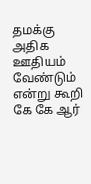தமக்கு அதிக ஊதியம் வேண்டும் என்று கூறி கே கே ஆர்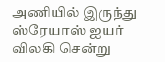அணியில் இருந்து ஸ்ரேயாஸ் ஐயர் விலகி சென்று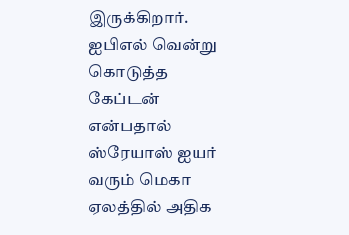இருக்கிறார்.
ஐபிஎல் வென்று கொடுத்த கேப்டன் என்பதால் ஸ்ரேயாஸ் ஐயர் வரும் மெகா ஏலத்தில் அதிக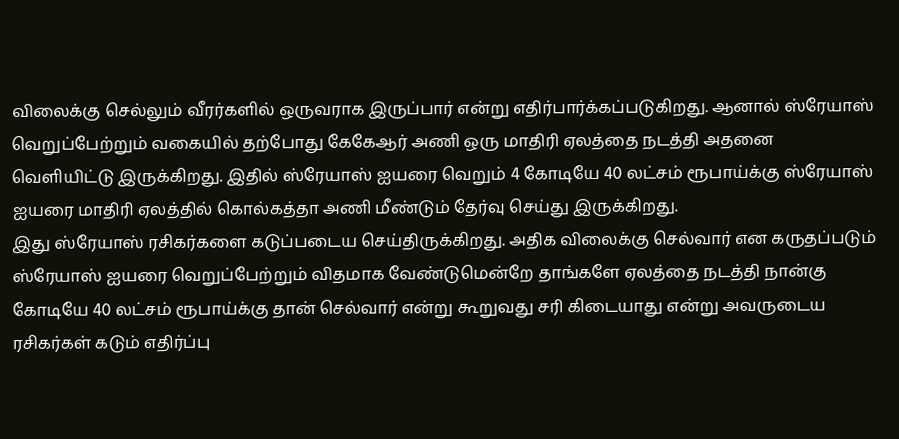விலைக்கு செல்லும் வீரர்களில் ஒருவராக இருப்பார் என்று எதிர்பார்க்கப்படுகிறது. ஆனால் ஸ்ரேயாஸ் வெறுப்பேற்றும் வகையில் தற்போது கேகேஆர் அணி ஒரு மாதிரி ஏலத்தை நடத்தி அதனை வெளியிட்டு இருக்கிறது. இதில் ஸ்ரேயாஸ் ஐயரை வெறும் 4 கோடியே 40 லட்சம் ரூபாய்க்கு ஸ்ரேயாஸ் ஐயரை மாதிரி ஏலத்தில் கொல்கத்தா அணி மீண்டும் தேர்வு செய்து இருக்கிறது.
இது ஸ்ரேயாஸ் ரசிகர்களை கடுப்படைய செய்திருக்கிறது. அதிக விலைக்கு செல்வார் என கருதப்படும் ஸ்ரேயாஸ் ஐயரை வெறுப்பேற்றும் விதமாக வேண்டுமென்றே தாங்களே ஏலத்தை நடத்தி நான்கு கோடியே 40 லட்சம் ரூபாய்க்கு தான் செல்வார் என்று கூறுவது சரி கிடையாது என்று அவருடைய ரசிகர்கள் கடும் எதிர்ப்பு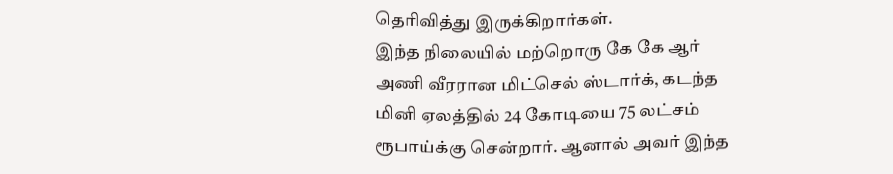தெரிவித்து இருக்கிறார்கள்.
இந்த நிலையில் மற்றொரு கே கே ஆர் அணி வீரரான மிட்செல் ஸ்டார்க், கடந்த மினி ஏலத்தில் 24 கோடியை 75 லட்சம் ரூபாய்க்கு சென்றார். ஆனால் அவர் இந்த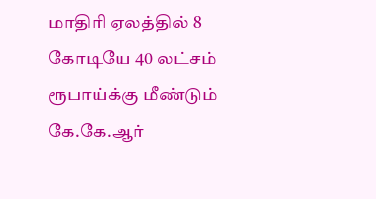மாதிரி ஏலத்தில் 8 கோடியே 40 லட்சம் ரூபாய்க்கு மீண்டும் கே.கே.ஆர்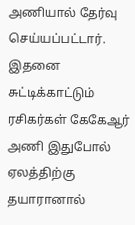அணியால் தேர்வு செய்யப்பட்டார். இதனை சுட்டிக்காட்டும் ரசிகர்கள் கேகேஆர் அணி இதுபோல் ஏலத்திற்கு தயாரானால்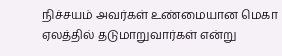நிச்சயம் அவர்கள் உண்மையான மெகா ஏலத்தில் தடுமாறுவார்கள் என்று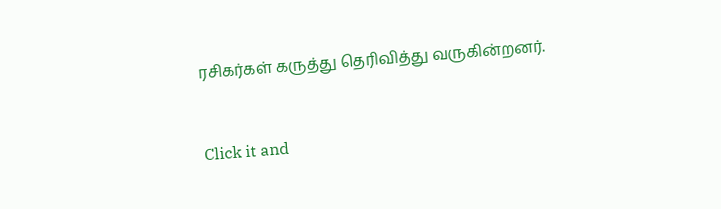ரசிகர்கள் கருத்து தெரிவித்து வருகின்றனர்.


Click it and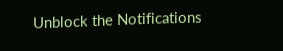Unblock the Notifications